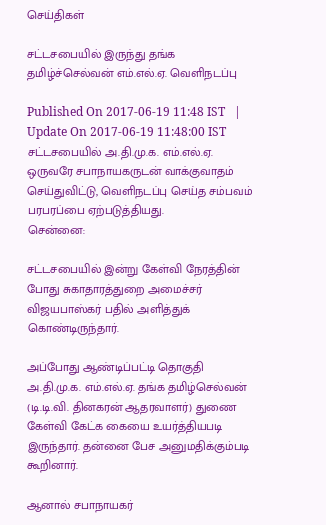செய்திகள்

சட்டசபையில் இருந்து தங்க தமிழ்ச்செல்வன் எம்.எல்.ஏ. வெளிநடப்பு

Published On 2017-06-19 11:48 IST   |   Update On 2017-06-19 11:48:00 IST
சட்டசபையில் அ.தி.மு.க. எம்.எல்.ஏ. ஒருவரே சபாநாயகருடன் வாக்குவாதம் செய்துவிட்டு, வெளிநடப்பு செய்த சம்பவம் பரபரப்பை ஏற்படுத்தியது.
சென்னை:

சட்டசபையில் இன்று கேள்வி நேரத்தின் போது சுகாதாரத்துறை அமைச்சர் விஜயபாஸ்கர் பதில் அளித்துக் கொண்டிருந்தார்.

அப்போது ஆண்டிப்பட்டி தொகுதி அ.தி.மு.க. எம்.எல்.ஏ. தங்க தமிழ்செல்வன் (டி.டி.வி. தினகரன் ஆதரவாளர்) துணை கேள்வி கேட்க கையை உயர்த்தியபடி இருந்தார். தன்னை பேச அனுமதிக்கும்படி கூறினார்.

ஆனால் சபாநாயகர்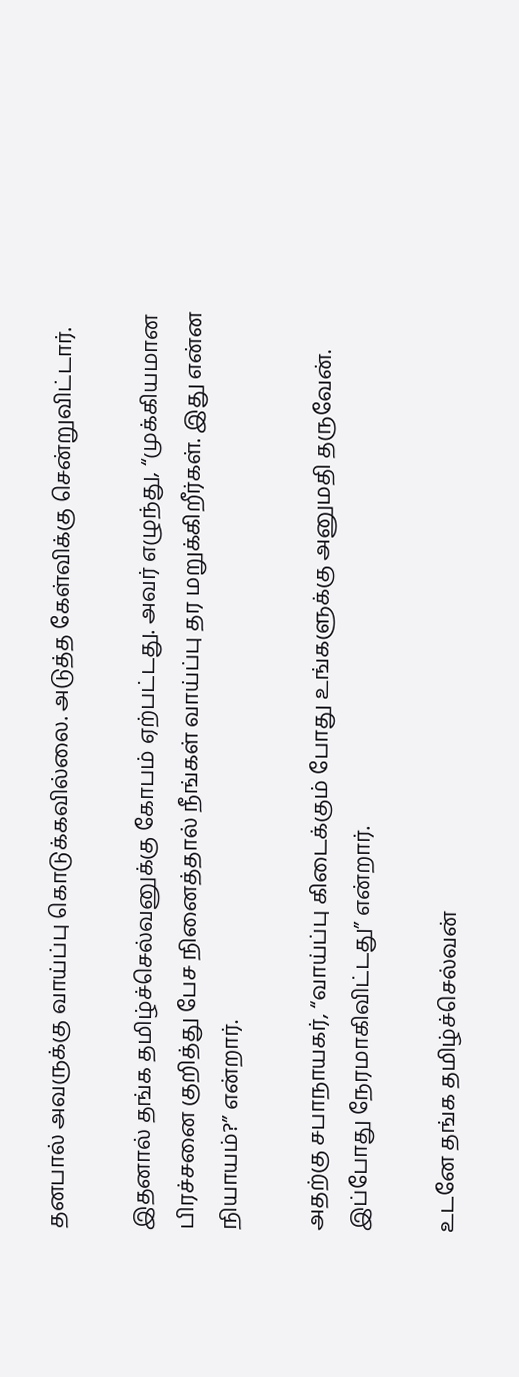தனபால் அவருக்கு வாய்ப்பு கொடுக்கவில்லை. அடுத்த கேள்விக்கு சென்றுவிட்டார்.

இதனால் தங்க தமிழ்ச்செல்வனுக்கு கோபம் ஏற்பட்டது. அவர் எழுந்து, “முக்கியமான பிரச்சனை குறித்து பேச நினைத்தால் நீங்கள் வாய்ப்பு தர மறுக்கிறீர்கள். இது என்ன நியாயம்?” என்றார்.

அதற்கு சபாநாயகர், “வாய்ப்பு கிடைக்கும் போது உங்களுக்கு அனுமதி தருவேன். இப்போது நேரமாகிவிட்டது” என்றார்.

உடனே தங்க தமிழ்ச்செல்வன்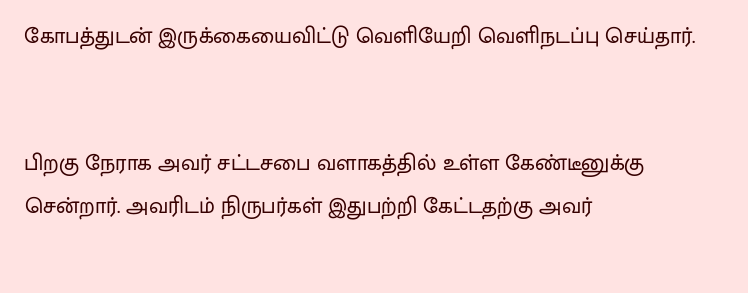கோபத்துடன் இருக்கையைவிட்டு வெளியேறி வெளிநடப்பு செய்தார்.


பிறகு நேராக அவர் சட்டசபை வளாகத்தில் உள்ள கேண்டீனுக்கு சென்றார். அவரிடம் நிருபர்கள் இதுபற்றி கேட்டதற்கு அவர்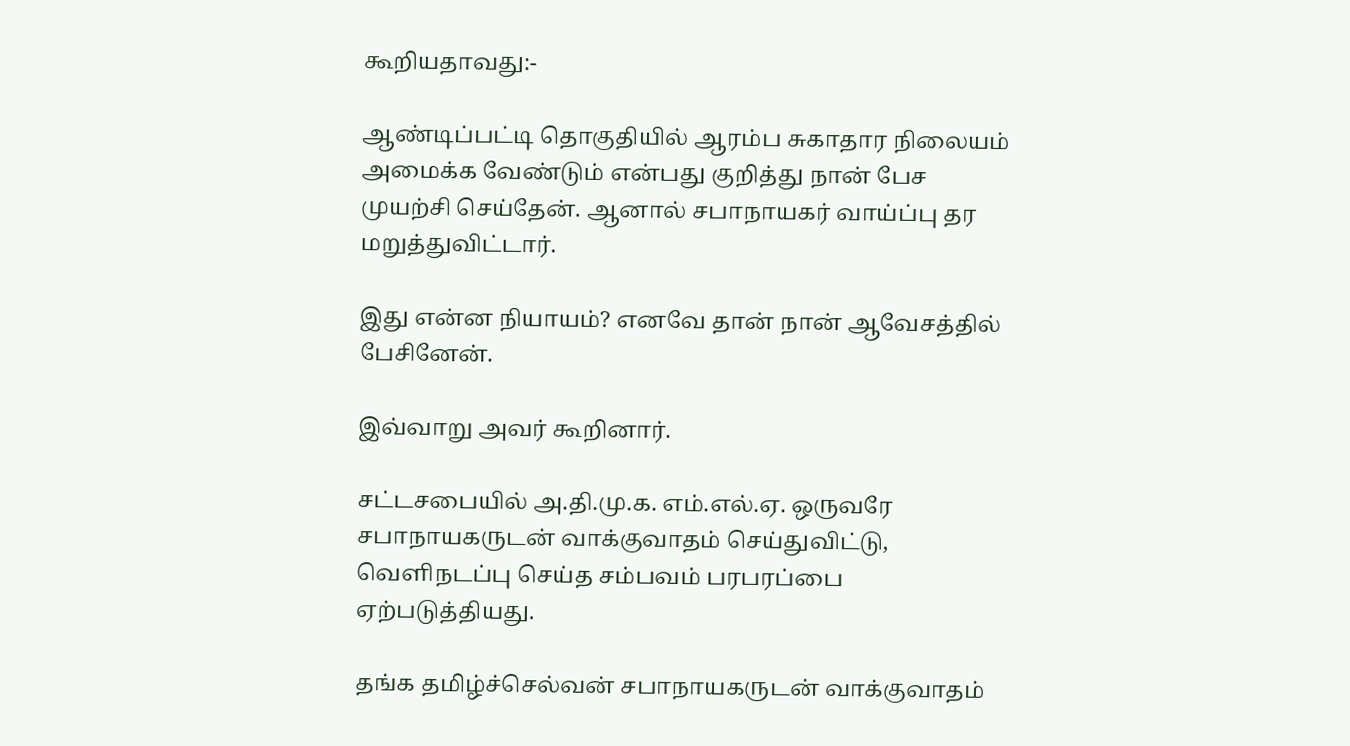கூறியதாவது:-

ஆண்டிப்பட்டி தொகுதியில் ஆரம்ப சுகாதார நிலையம் அமைக்க வேண்டும் என்பது குறித்து நான் பேச முயற்சி செய்தேன். ஆனால் சபாநாயகர் வாய்ப்பு தர மறுத்துவிட்டார்.

இது என்ன நியாயம்? எனவே தான் நான் ஆவேசத்தில் பேசினேன்.

இவ்வாறு அவர் கூறினார்.

சட்டசபையில் அ.தி.மு.க. எம்.எல்.ஏ. ஒருவரே சபாநாயகருடன் வாக்குவாதம் செய்துவிட்டு, வெளிநடப்பு செய்த சம்பவம் பரபரப்பை ஏற்படுத்தியது.

தங்க தமிழ்ச்செல்வன் சபாநாயகருடன் வாக்குவாதம்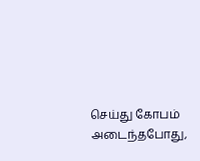செய்து கோபம் அடைந்தபோது,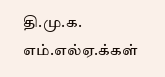தி.மு.க. எம்.எல்ஏ.க்கள்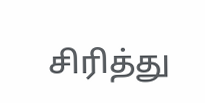சிரித்து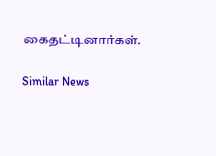கைதட்டினார்கள்.

Similar News